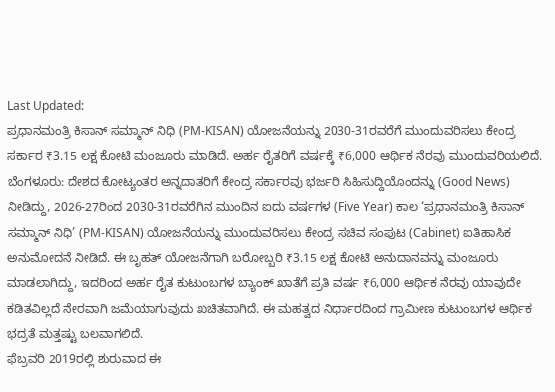Last Updated:
ಪ್ರಧಾನಮಂತ್ರಿ ಕಿಸಾನ್ ಸಮ್ಮಾನ್ ನಿಧಿ (PM-KISAN) ಯೋಜನೆಯನ್ನು 2030-31ರವರೆಗೆ ಮುಂದುವರಿಸಲು ಕೇಂದ್ರ ಸರ್ಕಾರ ₹3.15 ಲಕ್ಷ ಕೋಟಿ ಮಂಜೂರು ಮಾಡಿದೆ. ಅರ್ಹ ರೈತರಿಗೆ ವರ್ಷಕ್ಕೆ ₹6,000 ಆರ್ಥಿಕ ನೆರವು ಮುಂದುವರಿಯಲಿದೆ.
ಬೆಂಗಳೂರು: ದೇಶದ ಕೋಟ್ಯಂತರ ಅನ್ನದಾತರಿಗೆ ಕೇಂದ್ರ ಸರ್ಕಾರವು ಭರ್ಜರಿ ಸಿಹಿಸುದ್ದಿಯೊಂದನ್ನು (Good News) ನೀಡಿದ್ದು, 2026-27ರಿಂದ 2030-31ರವರೆಗಿನ ಮುಂದಿನ ಐದು ವರ್ಷಗಳ (Five Year) ಕಾಲ ‘ಪ್ರಧಾನಮಂತ್ರಿ ಕಿಸಾನ್ ಸಮ್ಮಾನ್ ನಿಧಿ’ (PM-KISAN) ಯೋಜನೆಯನ್ನು ಮುಂದುವರಿಸಲು ಕೇಂದ್ರ ಸಚಿವ ಸಂಪುಟ (Cabinet) ಐತಿಹಾಸಿಕ ಅನುಮೋದನೆ ನೀಡಿದೆ. ಈ ಬೃಹತ್ ಯೋಜನೆಗಾಗಿ ಬರೋಬ್ಬರಿ ₹3.15 ಲಕ್ಷ ಕೋಟಿ ಅನುದಾನವನ್ನು ಮಂಜೂರು ಮಾಡಲಾಗಿದ್ದು, ಇದರಿಂದ ಅರ್ಹ ರೈತ ಕುಟುಂಬಗಳ ಬ್ಯಾಂಕ್ ಖಾತೆಗೆ ಪ್ರತಿ ವರ್ಷ ₹6,000 ಆರ್ಥಿಕ ನೆರವು ಯಾವುದೇ ಕಡಿತವಿಲ್ಲದೆ ನೇರವಾಗಿ ಜಮೆಯಾಗುವುದು ಖಚಿತವಾಗಿದೆ. ಈ ಮಹತ್ವದ ನಿರ್ಧಾರದಿಂದ ಗ್ರಾಮೀಣ ಕುಟುಂಬಗಳ ಆರ್ಥಿಕ ಭದ್ರತೆ ಮತ್ತಷ್ಟು ಬಲವಾಗಲಿದೆ.
ಫೆಬ್ರವರಿ 2019ರಲ್ಲಿ ಶುರುವಾದ ಈ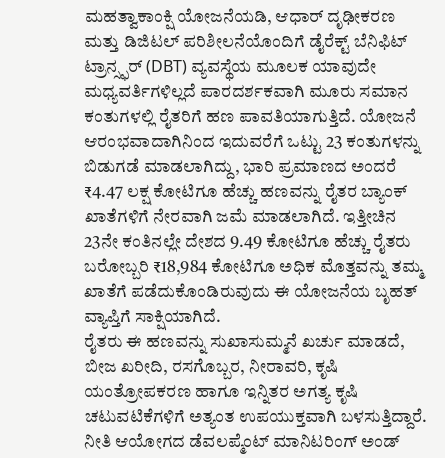ಮಹತ್ವಾಕಾಂಕ್ಷಿ ಯೋಜನೆಯಡಿ, ಆಧಾರ್ ದೃಢೀಕರಣ ಮತ್ತು ಡಿಜಿಟಲ್ ಪರಿಶೀಲನೆಯೊಂದಿಗೆ ಡೈರೆಕ್ಟ್ ಬೆನಿಫಿಟ್ ಟ್ರಾನ್ಸ್ಫರ್ (DBT) ವ್ಯವಸ್ಥೆಯ ಮೂಲಕ ಯಾವುದೇ ಮಧ್ಯವರ್ತಿಗಳಿಲ್ಲದೆ ಪಾರದರ್ಶಕವಾಗಿ ಮೂರು ಸಮಾನ ಕಂತುಗಳಲ್ಲಿ ರೈತರಿಗೆ ಹಣ ಪಾವತಿಯಾಗುತ್ತಿದೆ. ಯೋಜನೆ ಆರಂಭವಾದಾಗಿನಿಂದ ಇದುವರೆಗೆ ಒಟ್ಟು 23 ಕಂತುಗಳನ್ನು ಬಿಡುಗಡೆ ಮಾಡಲಾಗಿದ್ದು, ಭಾರಿ ಪ್ರಮಾಣದ ಅಂದರೆ ₹4.47 ಲಕ್ಷ ಕೋಟಿಗೂ ಹೆಚ್ಚು ಹಣವನ್ನು ರೈತರ ಬ್ಯಾಂಕ್ ಖಾತೆಗಳಿಗೆ ನೇರವಾಗಿ ಜಮೆ ಮಾಡಲಾಗಿದೆ. ಇತ್ತೀಚಿನ 23ನೇ ಕಂತಿನಲ್ಲೇ ದೇಶದ 9.49 ಕೋಟಿಗೂ ಹೆಚ್ಚು ರೈತರು ಬರೋಬ್ಬರಿ ₹18,984 ಕೋಟಿಗೂ ಅಧಿಕ ಮೊತ್ತವನ್ನು ತಮ್ಮ ಖಾತೆಗೆ ಪಡೆದುಕೊಂಡಿರುವುದು ಈ ಯೋಜನೆಯ ಬೃಹತ್ ವ್ಯಾಪ್ತಿಗೆ ಸಾಕ್ಷಿಯಾಗಿದೆ.
ರೈತರು ಈ ಹಣವನ್ನು ಸುಖಾಸುಮ್ಮನೆ ಖರ್ಚು ಮಾಡದೆ, ಬೀಜ ಖರೀದಿ, ರಸಗೊಬ್ಬರ, ನೀರಾವರಿ, ಕೃಷಿ ಯಂತ್ರೋಪಕರಣ ಹಾಗೂ ಇನ್ನಿತರ ಅಗತ್ಯ ಕೃಷಿ ಚಟುವಟಿಕೆಗಳಿಗೆ ಅತ್ಯಂತ ಉಪಯುಕ್ತವಾಗಿ ಬಳಸುತ್ತಿದ್ದಾರೆ. ನೀತಿ ಆಯೋಗದ ಡೆವಲಪ್ಮೆಂಟ್ ಮಾನಿಟರಿಂಗ್ ಅಂಡ್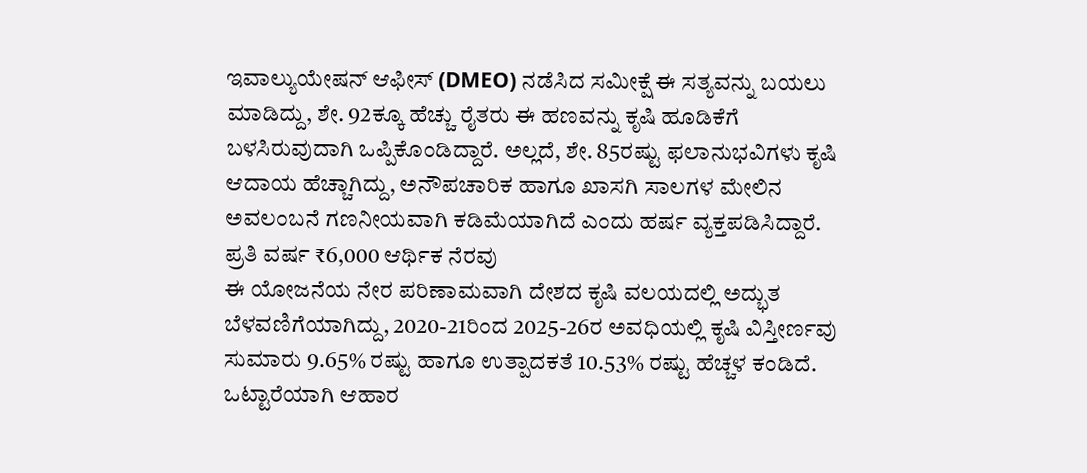ಇವಾಲ್ಯುಯೇಷನ್ ಆಫೀಸ್ (DMEO) ನಡೆಸಿದ ಸಮೀಕ್ಷೆ ಈ ಸತ್ಯವನ್ನು ಬಯಲು ಮಾಡಿದ್ದು, ಶೇ. 92ಕ್ಕೂ ಹೆಚ್ಚು ರೈತರು ಈ ಹಣವನ್ನು ಕೃಷಿ ಹೂಡಿಕೆಗೆ ಬಳಸಿರುವುದಾಗಿ ಒಪ್ಪಿಕೊಂಡಿದ್ದಾರೆ. ಅಲ್ಲದೆ, ಶೇ. 85ರಷ್ಟು ಫಲಾನುಭವಿಗಳು ಕೃಷಿ ಆದಾಯ ಹೆಚ್ಚಾಗಿದ್ದು, ಅನೌಪಚಾರಿಕ ಹಾಗೂ ಖಾಸಗಿ ಸಾಲಗಳ ಮೇಲಿನ ಅವಲಂಬನೆ ಗಣನೀಯವಾಗಿ ಕಡಿಮೆಯಾಗಿದೆ ಎಂದು ಹರ್ಷ ವ್ಯಕ್ತಪಡಿಸಿದ್ದಾರೆ.
ಪ್ರತಿ ವರ್ಷ ₹6,000 ಆರ್ಥಿಕ ನೆರವು
ಈ ಯೋಜನೆಯ ನೇರ ಪರಿಣಾಮವಾಗಿ ದೇಶದ ಕೃಷಿ ವಲಯದಲ್ಲಿ ಅದ್ಭುತ ಬೆಳವಣಿಗೆಯಾಗಿದ್ದು, 2020-21ರಿಂದ 2025-26ರ ಅವಧಿಯಲ್ಲಿ ಕೃಷಿ ವಿಸ್ತೀರ್ಣವು ಸುಮಾರು 9.65% ರಷ್ಟು ಹಾಗೂ ಉತ್ಪಾದಕತೆ 10.53% ರಷ್ಟು ಹೆಚ್ಚಳ ಕಂಡಿದೆ. ಒಟ್ಟಾರೆಯಾಗಿ ಆಹಾರ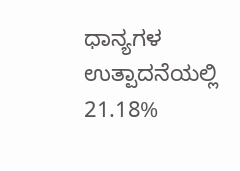ಧಾನ್ಯಗಳ ಉತ್ಪಾದನೆಯಲ್ಲಿ 21.18%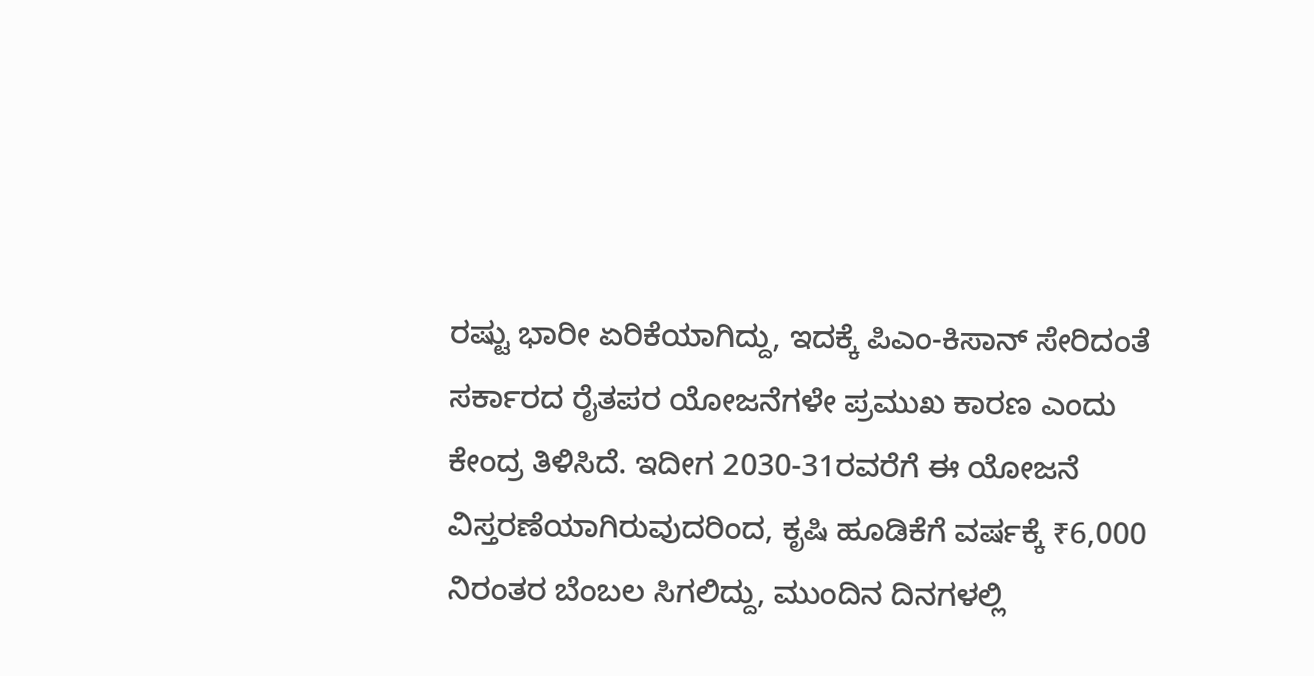ರಷ್ಟು ಭಾರೀ ಏರಿಕೆಯಾಗಿದ್ದು, ಇದಕ್ಕೆ ಪಿಎಂ-ಕಿಸಾನ್ ಸೇರಿದಂತೆ ಸರ್ಕಾರದ ರೈತಪರ ಯೋಜನೆಗಳೇ ಪ್ರಮುಖ ಕಾರಣ ಎಂದು ಕೇಂದ್ರ ತಿಳಿಸಿದೆ. ಇದೀಗ 2030-31ರವರೆಗೆ ಈ ಯೋಜನೆ ವಿಸ್ತರಣೆಯಾಗಿರುವುದರಿಂದ, ಕೃಷಿ ಹೂಡಿಕೆಗೆ ವರ್ಷಕ್ಕೆ ₹6,000 ನಿರಂತರ ಬೆಂಬಲ ಸಿಗಲಿದ್ದು, ಮುಂದಿನ ದಿನಗಳಲ್ಲಿ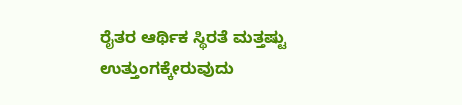ರೈತರ ಆರ್ಥಿಕ ಸ್ಥಿರತೆ ಮತ್ತಷ್ಟು ಉತ್ತುಂಗಕ್ಕೇರುವುದು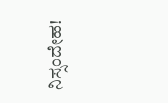ನಿಸ್ಸಂದೇಹ!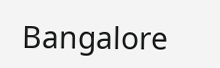Bangalore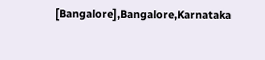[Bangalore],Bangalore,Karnataka